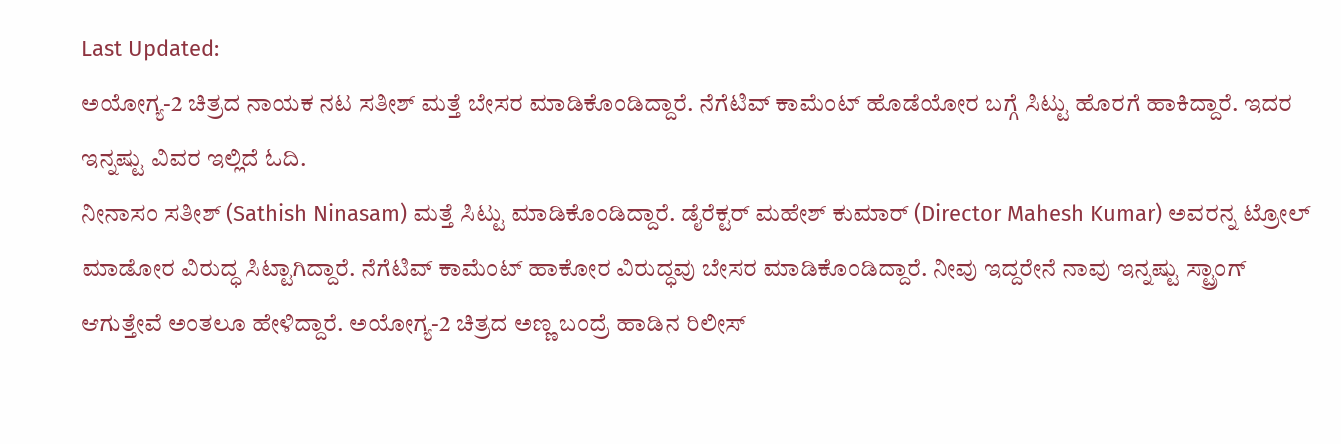Last Updated:
ಅಯೋಗ್ಯ-2 ಚಿತ್ರದ ನಾಯಕ ನಟ ಸತೀಶ್ ಮತ್ತೆ ಬೇಸರ ಮಾಡಿಕೊಂಡಿದ್ದಾರೆ. ನೆಗೆಟಿವ್ ಕಾಮೆಂಟ್ ಹೊಡೆಯೋರ ಬಗ್ಗೆ ಸಿಟ್ಟು ಹೊರಗೆ ಹಾಕಿದ್ದಾರೆ. ಇದರ ಇನ್ನಷ್ಟು ವಿವರ ಇಲ್ಲಿದೆ ಓದಿ.
ನೀನಾಸಂ ಸತೀಶ್ (Sathish Ninasam) ಮತ್ತೆ ಸಿಟ್ಟು ಮಾಡಿಕೊಂಡಿದ್ದಾರೆ. ಡೈರೆಕ್ಟರ್ ಮಹೇಶ್ ಕುಮಾರ್ (Director Mahesh Kumar) ಅವರನ್ನ ಟ್ರೋಲ್ ಮಾಡೋರ ವಿರುದ್ಧ ಸಿಟ್ಟಾಗಿದ್ದಾರೆ. ನೆಗೆಟಿವ್ ಕಾಮೆಂಟ್ ಹಾಕೋರ ವಿರುದ್ಧವು ಬೇಸರ ಮಾಡಿಕೊಂಡಿದ್ದಾರೆ. ನೀವು ಇದ್ದರೇನೆ ನಾವು ಇನ್ನಷ್ಟು ಸ್ಟ್ರಾಂಗ್ ಆಗುತ್ತೇವೆ ಅಂತಲೂ ಹೇಳಿದ್ದಾರೆ. ಅಯೋಗ್ಯ-2 ಚಿತ್ರದ ಅಣ್ಣ ಬಂದ್ರೆ ಹಾಡಿನ ರಿಲೀಸ್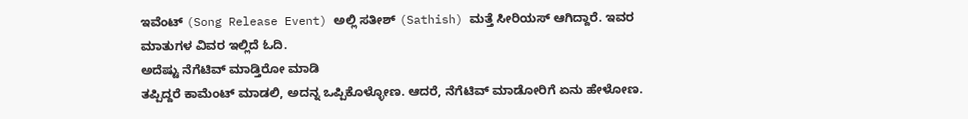ಇವೆಂಟ್ (Song Release Event) ಅಲ್ಲಿ ಸತೀಶ್ (Sathish) ಮತ್ತೆ ಸೀರಿಯಸ್ ಆಗಿದ್ದಾರೆ. ಇವರ ಮಾತುಗಳ ವಿವರ ಇಲ್ಲಿದೆ ಓದಿ.
ಅದೆಷ್ಟು ನೆಗೆಟಿವ್ ಮಾಡ್ತಿರೋ ಮಾಡಿ
ತಪ್ಪಿದ್ದರೆ ಕಾಮೆಂಟ್ ಮಾಡಲಿ, ಅದನ್ನ ಒಪ್ಪಿಕೊಳ್ಳೋಣ. ಆದರೆ, ನೆಗೆಟಿವ್ ಮಾಡೋರಿಗೆ ಏನು ಹೇಳೋಣ.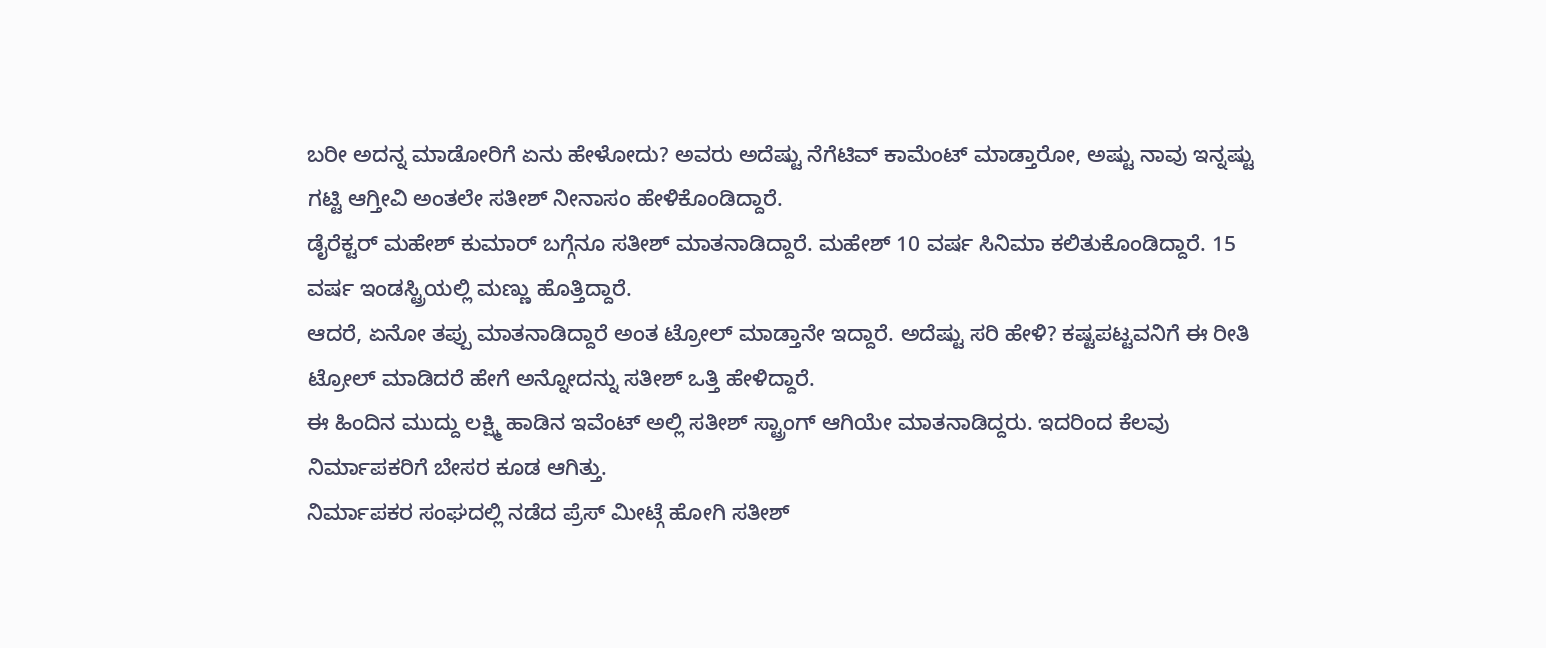ಬರೀ ಅದನ್ನ ಮಾಡೋರಿಗೆ ಏನು ಹೇಳೋದು? ಅವರು ಅದೆಷ್ಟು ನೆಗೆಟಿವ್ ಕಾಮೆಂಟ್ ಮಾಡ್ತಾರೋ, ಅಷ್ಟು ನಾವು ಇನ್ನಷ್ಟು ಗಟ್ಟಿ ಆಗ್ತೀವಿ ಅಂತಲೇ ಸತೀಶ್ ನೀನಾಸಂ ಹೇಳಿಕೊಂಡಿದ್ದಾರೆ.
ಡೈರೆಕ್ಟರ್ ಮಹೇಶ್ ಕುಮಾರ್ ಬಗ್ಗೆನೂ ಸತೀಶ್ ಮಾತನಾಡಿದ್ದಾರೆ. ಮಹೇಶ್ 10 ವರ್ಷ ಸಿನಿಮಾ ಕಲಿತುಕೊಂಡಿದ್ದಾರೆ. 15 ವರ್ಷ ಇಂಡಸ್ಟ್ರಿಯಲ್ಲಿ ಮಣ್ಣು ಹೊತ್ತಿದ್ದಾರೆ.
ಆದರೆ, ಏನೋ ತಪ್ಪು ಮಾತನಾಡಿದ್ದಾರೆ ಅಂತ ಟ್ರೋಲ್ ಮಾಡ್ತಾನೇ ಇದ್ದಾರೆ. ಅದೆಷ್ಟು ಸರಿ ಹೇಳಿ? ಕಷ್ಟಪಟ್ಟವನಿಗೆ ಈ ರೀತಿ ಟ್ರೋಲ್ ಮಾಡಿದರೆ ಹೇಗೆ ಅನ್ನೋದನ್ನು ಸತೀಶ್ ಒತ್ತಿ ಹೇಳಿದ್ದಾರೆ.
ಈ ಹಿಂದಿನ ಮುದ್ದು ಲಕ್ಷ್ಮಿ ಹಾಡಿನ ಇವೆಂಟ್ ಅಲ್ಲಿ ಸತೀಶ್ ಸ್ಟ್ರಾಂಗ್ ಆಗಿಯೇ ಮಾತನಾಡಿದ್ದರು. ಇದರಿಂದ ಕೆಲವು ನಿರ್ಮಾಪಕರಿಗೆ ಬೇಸರ ಕೂಡ ಆಗಿತ್ತು.
ನಿರ್ಮಾಪಕರ ಸಂಘದಲ್ಲಿ ನಡೆದ ಪ್ರೆಸ್ ಮೀಟ್ಗೆ ಹೋಗಿ ಸತೀಶ್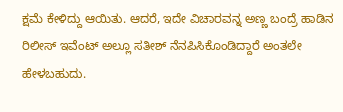ಕ್ಷಮೆ ಕೇಳಿದ್ದು ಆಯಿತು. ಆದರೆ, ಇದೇ ವಿಚಾರವನ್ನ ಅಣ್ಣ ಬಂದ್ರೆ ಹಾಡಿನ ರಿಲೀಸ್ ಇವೆಂಟ್ ಅಲ್ಲೂ ಸತೀಶ್ ನೆನಪಿಸಿಕೊಂಡಿದ್ದಾರೆ ಅಂತಲೇ ಹೇಳಬಹುದು.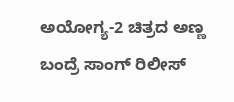ಅಯೋಗ್ಯ-2 ಚಿತ್ರದ ಅಣ್ಣ ಬಂದ್ರೆ ಸಾಂಗ್ ರಿಲೀಸ್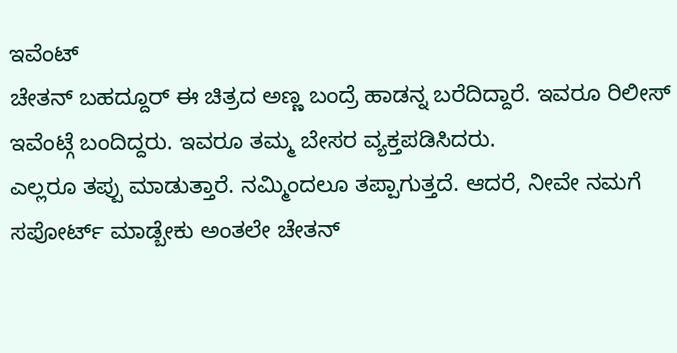ಇವೆಂಟ್
ಚೇತನ್ ಬಹದ್ದೂರ್ ಈ ಚಿತ್ರದ ಅಣ್ಣ ಬಂದ್ರೆ ಹಾಡನ್ನ ಬರೆದಿದ್ದಾರೆ. ಇವರೂ ರಿಲೀಸ್ ಇವೆಂಟ್ಗೆ ಬಂದಿದ್ದರು. ಇವರೂ ತಮ್ಮ ಬೇಸರ ವ್ಯಕ್ತಪಡಿಸಿದರು.
ಎಲ್ಲರೂ ತಪ್ಪು ಮಾಡುತ್ತಾರೆ. ನಮ್ಮಿಂದಲೂ ತಪ್ಪಾಗುತ್ತದೆ. ಆದರೆ, ನೀವೇ ನಮಗೆ ಸಪೋರ್ಟ್ ಮಾಡ್ಬೇಕು ಅಂತಲೇ ಚೇತನ್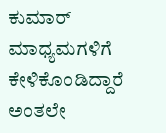ಕುಮಾರ್ ಮಾಧ್ಯಮಗಳಿಗೆ ಕೇಳಿಕೊಂಡಿದ್ದಾರೆ ಅಂತಲೇ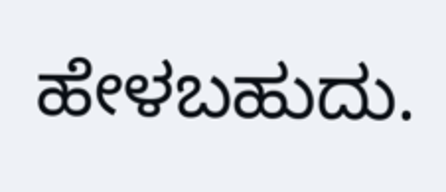ಹೇಳಬಹುದು.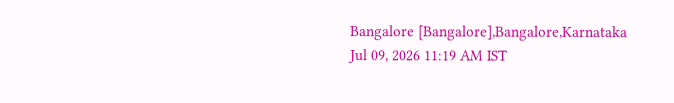Bangalore [Bangalore],Bangalore,Karnataka
Jul 09, 2026 11:19 AM IST